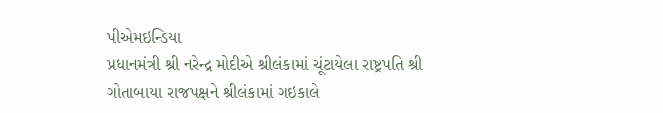પીએમઇન્ડિયા
પ્રધાનમંત્રી શ્રી નરેન્દ્ર મોદીએ શ્રીલંકામાં ચૂંટાયેલા રાષ્ટ્રપતિ શ્રી ગોતાબાયા રાજપક્ષને શ્રીલંકામાં ગઇકાલે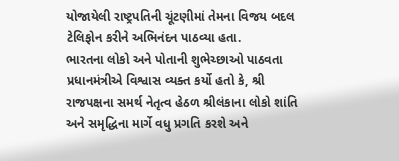યોજાયેલી રાષ્ટ્રપતિની ચૂંટણીમાં તેમના વિજય બદલ ટેલિફોન કરીને અભિનંદન પાઠવ્યા હતા.
ભારતના લોકો અને પોતાની શુભેચ્છાઓ પાઠવતા પ્રધાનમંત્રીએ વિશ્વાસ વ્યક્ત કર્યો હતો કે, શ્રી રાજપક્ષના સમર્થ નેતૃત્વ હેઠળ શ્રીલંકાના લોકો શાંતિ અને સમૃદ્ધિના માર્ગે વધુ પ્રગતિ કરશે અને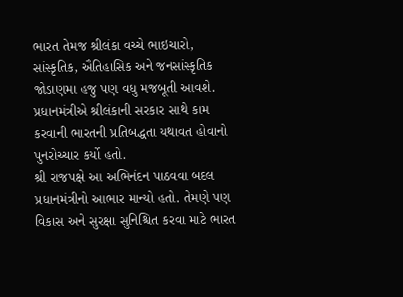ભારત તેમજ શ્રીલંકા વચ્ચે ભાઇચારો, સાંસ્કૃતિક, ઐતિહાસિક અને જનસાંસ્કૃતિક જોડાણમા હજુ પણ વધુ મજબૂતી આવશે. પ્રધાનમંત્રીએ શ્રીલંકાની સરકાર સાથે કામ કરવાની ભારતની પ્રતિબદ્ધતા યથાવત હોવાનો પુનરોચ્ચાર કર્યો હતો.
શ્રી રાજપક્ષે આ અભિનંદન પાઠવવા બદલ પ્રધાનમંત્રીનો આભાર માન્યો હતો. તેમણે પણ વિકાસ અને સુરક્ષા સુનિશ્ચિત કરવા માટે ભારત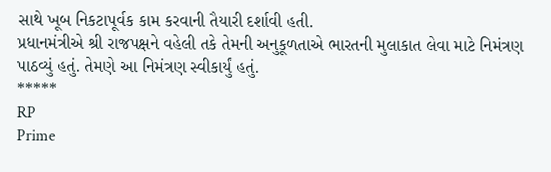સાથે ખૂબ નિકટાપૂર્વક કામ કરવાની તૈયારી દર્શાવી હતી.
પ્રધાનમંત્રીએ શ્રી રાજપક્ષને વહેલી તકે તેમની અનુકૂળતાએ ભારતની મુલાકાત લેવા માટે નિમંત્રણ પાઠવ્યું હતું. તેમણે આ નિમંત્રણ સ્વીકાર્યું હતું.
*****
RP
Prime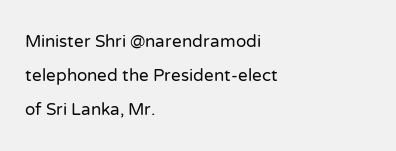Minister Shri @narendramodi telephoned the President-elect of Sri Lanka, Mr.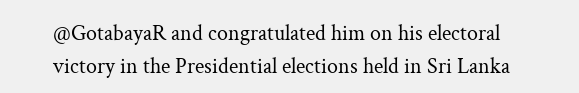@GotabayaR and congratulated him on his electoral victory in the Presidential elections held in Sri Lanka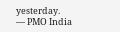yesterday.
— PMO India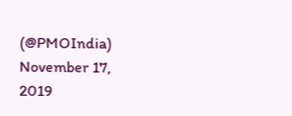(@PMOIndia) November 17, 2019